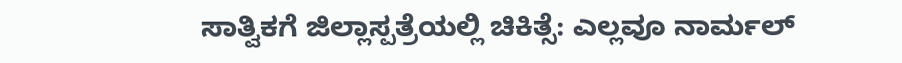ಸಾತ್ವಿಕಗೆ ಜಿಲ್ಲಾಸ್ಪತ್ರೆಯಲ್ಲಿ ಚಿಕಿತ್ಸೆ: ಎಲ್ಲವೂ ನಾರ್ಮಲ್‌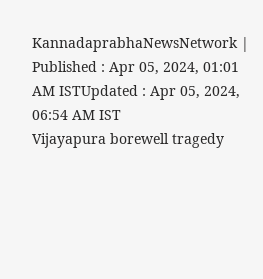KannadaprabhaNewsNetwork |
Published : Apr 05, 2024, 01:01 AM ISTUpdated : Apr 05, 2024, 06:54 AM IST
Vijayapura borewell tragedy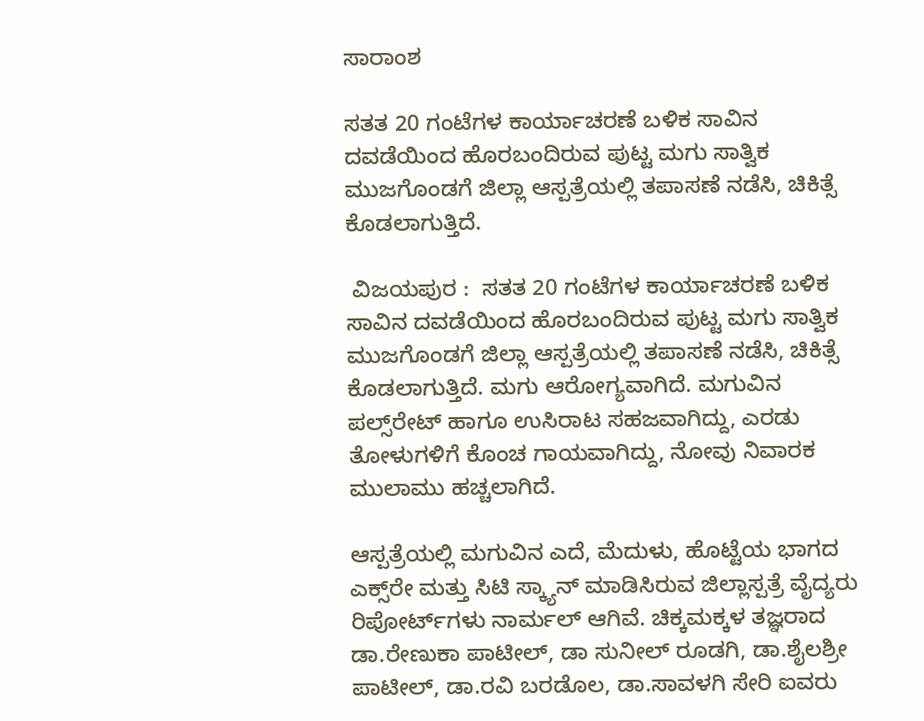ಸಾರಾಂಶ

ಸತತ 20 ಗಂಟೆಗಳ ಕಾರ್ಯಾಚರಣೆ ಬಳಿಕ ಸಾವಿನ ದವಡೆಯಿಂದ ಹೊರಬಂದಿರುವ ಪುಟ್ಟ ಮಗು ಸಾತ್ವಿಕ ಮುಜಗೊಂಡಗೆ ಜಿಲ್ಲಾ ಆಸ್ಪತ್ರೆಯಲ್ಲಿ ತಪಾಸಣೆ ನಡೆಸಿ, ಚಿಕಿತ್ಸೆ ಕೊಡಲಾಗುತ್ತಿದೆ.

 ವಿಜಯಪುರ :  ಸತತ 20 ಗಂಟೆಗಳ ಕಾರ್ಯಾಚರಣೆ ಬಳಿಕ ಸಾವಿನ ದವಡೆಯಿಂದ ಹೊರಬಂದಿರುವ ಪುಟ್ಟ ಮಗು ಸಾತ್ವಿಕ ಮುಜಗೊಂಡಗೆ ಜಿಲ್ಲಾ ಆಸ್ಪತ್ರೆಯಲ್ಲಿ ತಪಾಸಣೆ ನಡೆಸಿ, ಚಿಕಿತ್ಸೆ ಕೊಡಲಾಗುತ್ತಿದೆ. ಮಗು ಆರೋಗ್ಯವಾಗಿದೆ. ಮಗುವಿನ ಪಲ್ಸ್‌ರೇಟ್ ಹಾಗೂ ಉಸಿರಾಟ ಸಹಜವಾಗಿದ್ದು, ಎರಡು ತೋಳುಗಳಿಗೆ ಕೊಂಚ ಗಾಯವಾಗಿದ್ದು, ನೋವು ನಿವಾರಕ ಮುಲಾಮು ಹಚ್ಚಲಾಗಿದೆ.

ಆಸ್ಪತ್ರೆಯಲ್ಲಿ ಮಗುವಿನ ಎದೆ, ಮೆದುಳು, ಹೊಟ್ಟೆಯ ಭಾಗದ ಎಕ್ಸ್‌ರೇ ಮತ್ತು ಸಿಟಿ ಸ್ಕ್ಯಾನ್ ಮಾಡಿಸಿರುವ ಜಿಲ್ಲಾಸ್ಪತ್ರೆ ವೈದ್ಯರು ರಿಪೋರ್ಟ್‌ಗಳು ನಾರ್ಮಲ್ ಆಗಿವೆ. ಚಿಕ್ಕಮಕ್ಕಳ ತಜ್ಞರಾದ ಡಾ.ರೇಣುಕಾ ಪಾಟೀಲ್, ಡಾ ಸುನೀಲ್ ರೂಡಗಿ, ಡಾ.ಶೈಲಶ್ರೀ ಪಾಟೀಲ್, ಡಾ.ರವಿ ಬರಡೊಲ, ಡಾ‌.ಸಾವಳಗಿ ಸೇರಿ ಐವರು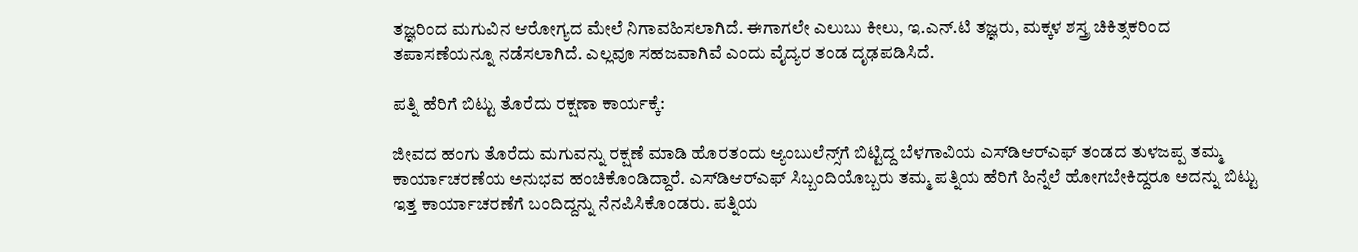ತಜ್ಞರಿಂದ ಮಗುವಿನ ಆರೋಗ್ಯದ ಮೇಲೆ ನಿಗಾವಹಿಸಲಾಗಿದೆ. ಈಗಾಗಲೇ ಎಲುಬು ಕೀಲು, ಇ.ಎನ್‌.ಟಿ ತಜ್ಞರು, ಮಕ್ಕಳ ಶಸ್ತ್ರ ಚಿಕಿತ್ಸಕರಿಂದ ತಪಾಸಣೆಯನ್ನೂ ನಡೆಸಲಾಗಿದೆ. ಎಲ್ಲವೂ ಸಹಜವಾಗಿವೆ ಎಂದು ವೈದ್ಯರ ತಂಡ ದೃಢಪಡಿಸಿದೆ.

ಪತ್ನಿ ಹೆರಿಗೆ ಬಿಟ್ಟು ತೊರೆದು ರಕ್ಷಣಾ ಕಾರ್ಯಕ್ಕೆ:

ಜೀವದ ಹಂಗು ತೊರೆದು ಮಗುವನ್ನು ರಕ್ಷಣೆ ಮಾಡಿ ಹೊರತಂದು ಆ್ಯಂಬುಲೆನ್ಸ್‌ಗೆ ಬಿಟ್ಟಿದ್ದ ಬೆಳಗಾವಿಯ ಎಸ್‌ಡಿಆರ್‌ಎಫ್‌ ತಂಡದ ತುಳಜಪ್ಪ ತಮ್ಮ ಕಾರ್ಯಾಚರಣೆಯ ಅನುಭವ ಹಂಚಿಕೊಂಡಿದ್ದಾರೆ. ಎಸ್‌ಡಿಆರ್‌ಎಫ್‌ ಸಿಬ್ಬಂದಿಯೊಬ್ಬರು ತಮ್ಮ ಪತ್ನಿಯ ಹೆರಿಗೆ ಹಿನ್ನೆಲೆ ಹೋಗಬೇಕಿದ್ದರೂ ಅದನ್ನು ಬಿಟ್ಟು ಇತ್ತ ಕಾರ್ಯಾಚರಣೆಗೆ ಬಂದಿದ್ದನ್ನು ನೆನಪಿಸಿಕೊಂಡರು. ಪತ್ನಿಯ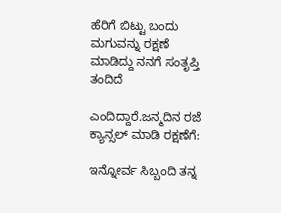ಹೆರಿಗೆ ಬಿಟ್ಟು ಬಂದು ಮಗುವನ್ನು ರಕ್ಷಣೆ ಮಾಡಿದ್ದು ನನಗೆ ಸಂತೃಪ್ತಿ ತಂದಿದೆ

ಎಂದಿದ್ದಾರೆ.ಜನ್ಮದಿನ ರಜೆ ಕ್ಯಾನ್ಸಲ್‌ ಮಾಡಿ ರಕ್ಷಣೆಗೆ:

ಇನ್ನೋರ್ವ ಸಿಬ್ಬಂದಿ ತನ್ನ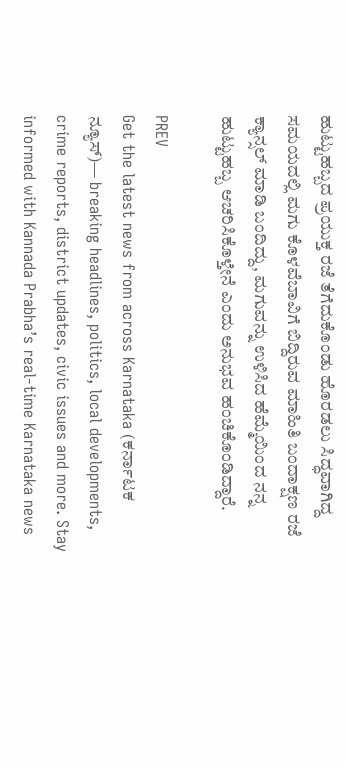ಹುಟ್ಟುಹಬ್ಬದ ಪ್ರಯುಕ್ತ ರಜೆ ತೆಗೆದುಕೊಂಡು ಹೊರಡಲು ಸಿದ್ಧವಾಗಿದ್ದ ಸಮಯದಲ್ಲಿ ಮಗು ಕೊಳವೆಬಾವಿಗೆ ಬಿದ್ದಿರುವ ಮಾಹಿತಿ ಬಂದಾಕ್ಷಣ ರಜೆ ಕ್ಯಾನ್ಸಲ್ ಮಾಡಿ ಬಂದಿದ್ದು, ಮಗುವನ್ನು ಉಳಿಸಿದ ಹೆಮ್ಮೆಯಿಂದ ನನ್ನ ಹುಟ್ಟುಹಬ್ಬ ಆಚರಿಸಿಕೊಳ್ತೇನೆ ಎಂದು ಅನುಭವ ಹಂಚಿಕೊಂಡಿದ್ದಾರೆ.

PREV
Get the latest news from across Karnataka (ಕರ್ನಾಟಕ ನ್ಯೂಸ್)— breaking headlines, politics, local developments, crime reports, district updates, civic issues and more. Stay informed with Kannada Prabha’s real‑time Karnataka news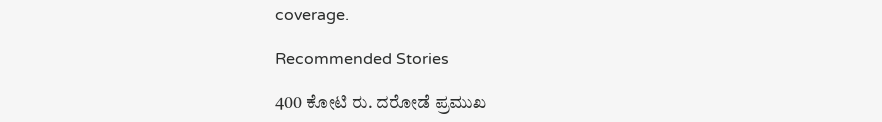coverage.

Recommended Stories

400 ಕೋಟಿ ರು. ದರೋಡೆ ಪ್ರಮುಖ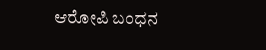ಆರೋಪಿ ಬಂಧನ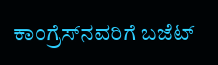ಕಾಂಗ್ರೆಸ್‌ನವರಿಗೆ ಬಜೆಟ್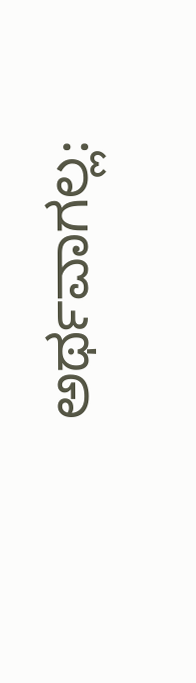ಅರ್ಥವಾಗಲ್ಲ: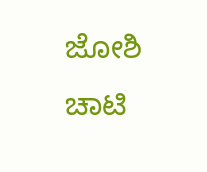ಜೋಶಿ ಚಾಟಿ